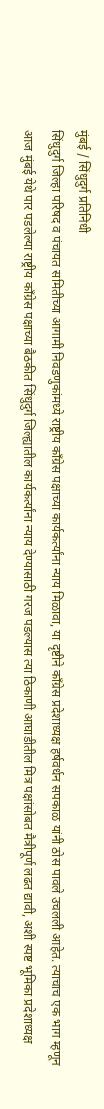मुंबई / सिंधुदुर्ग प्रतिनिधी
सिंधुदुर्ग जिल्हा परिषद व पंचायत समितीच्या आगामी निवडणुकांमध्ये राष्ट्रीय काँग्रेस पक्षाच्या कार्यकर्त्यांना न्याय मिळावा, या दृष्टीने काँग्रेस प्रदेशाध्यक्ष हर्षवर्धन सपकाळ यांनी ठोस पावले उचलली आहेत. त्याचाच एक भाग म्हणून आज मुंबई येथे पार पडलेल्या राष्ट्रीय काँग्रेस पक्षाच्या बैठकीत सिंधुदुर्ग जिल्ह्यातील कार्यकर्त्यांना न्याय देण्यासाठी गरज पडल्यास त्या ठिकाणी आघाडीतील मित्र पक्षांसोबत मैत्रीपूर्ण लढत द्यावी, अशी स्पष्ट भूमिका प्रदेशाध्यक्ष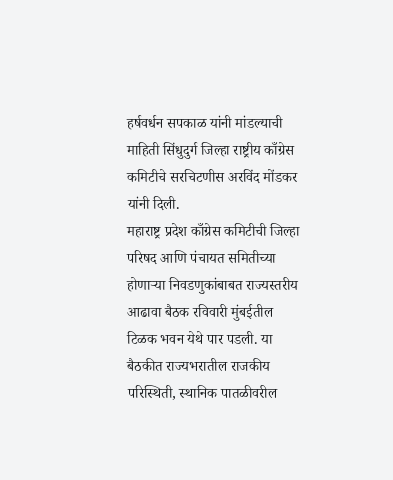हर्षवर्धन सपकाळ यांनी मांडल्याची माहिती सिंधुदुर्ग जिल्हा राष्ट्रीय काँग्रेस कमिटीचे सरचिटणीस अरविंद मोंडकर यांनी दिली.
महाराष्ट्र प्रदेश काँग्रेस कमिटीची जिल्हा परिषद आणि पंचायत समितीच्या होणाऱ्या निवडणुकांबाबत राज्यस्तरीय आढावा बैठक रविवारी मुंबईतील टिळक भवन येथे पार पडली. या बैठकीत राज्यभरातील राजकीय परिस्थिती, स्थानिक पातळीवरील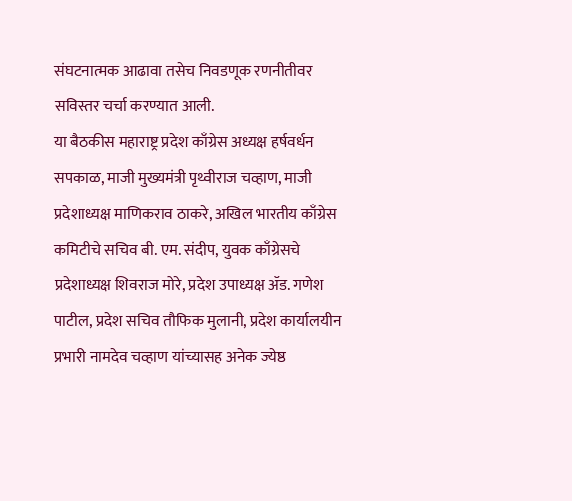संघटनात्मक आढावा तसेच निवडणूक रणनीतीवर सविस्तर चर्चा करण्यात आली.
या बैठकीस महाराष्ट्र प्रदेश काँग्रेस अध्यक्ष हर्षवर्धन सपकाळ, माजी मुख्यमंत्री पृथ्वीराज चव्हाण, माजी प्रदेशाध्यक्ष माणिकराव ठाकरे, अखिल भारतीय काँग्रेस कमिटीचे सचिव बी. एम. संदीप, युवक काँग्रेसचे प्रदेशाध्यक्ष शिवराज मोरे, प्रदेश उपाध्यक्ष ॲड. गणेश पाटील, प्रदेश सचिव तौफिक मुलानी, प्रदेश कार्यालयीन प्रभारी नामदेव चव्हाण यांच्यासह अनेक ज्येष्ठ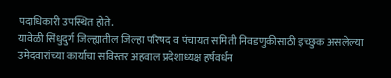पदाधिकारी उपस्थित होते.
यावेळी सिंधुदुर्ग जिल्ह्यातील जिल्हा परिषद व पंचायत समिती निवडणुकीसाठी इच्छुक असलेल्या उमेदवारांच्या कार्याचा सविस्तर अहवाल प्रदेशाध्यक्ष हर्षवर्धन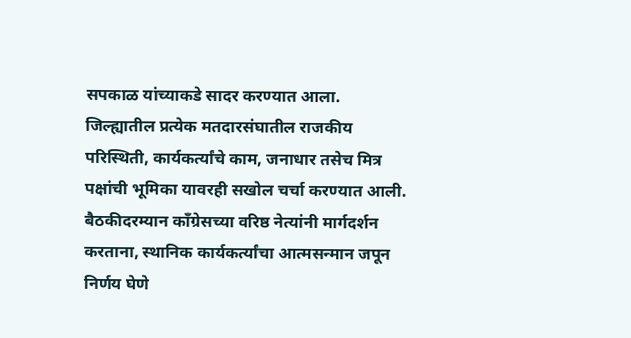सपकाळ यांच्याकडे सादर करण्यात आला. जिल्ह्यातील प्रत्येक मतदारसंघातील राजकीय परिस्थिती, कार्यकर्त्यांचे काम, जनाधार तसेच मित्र पक्षांची भूमिका यावरही सखोल चर्चा करण्यात आली.
बैठकीदरम्यान काँग्रेसच्या वरिष्ठ नेत्यांनी मार्गदर्शन करताना, स्थानिक कार्यकर्त्यांचा आत्मसन्मान जपून निर्णय घेणे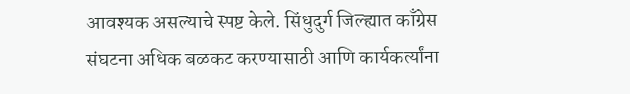आवश्यक असल्याचे स्पष्ट केले. सिंधुदुर्ग जिल्ह्यात काँग्रेस संघटना अधिक बळकट करण्यासाठी आणि कार्यकर्त्यांना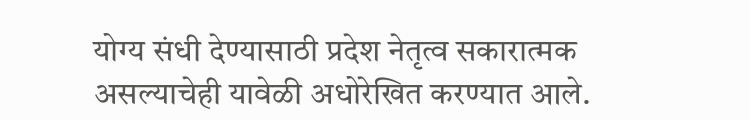योग्य संधी देण्यासाठी प्रदेश नेतृत्व सकारात्मक असल्याचेही यावेळी अधोरेखित करण्यात आले.